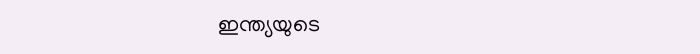ഇന്ത്യയുടെ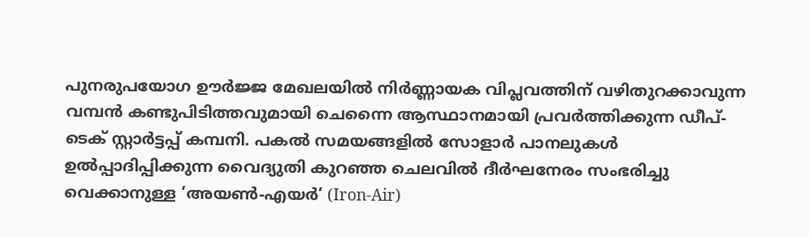പുനരുപയോഗ ഊർജ്ജ മേഖലയിൽ നിർണ്ണായക വിപ്ലവത്തിന് വഴിതുറക്കാവുന്ന വമ്പൻ കണ്ടുപിടിത്തവുമായി ചെന്നൈ ആസ്ഥാനമായി പ്രവർത്തിക്കുന്ന ഡീപ്-ടെക് സ്റ്റാർട്ടപ്പ് കമ്പനി. പകൽ സമയങ്ങളിൽ സോളാർ പാനലുകൾ ഉൽപ്പാദിപ്പിക്കുന്ന വൈദ്യുതി കുറഞ്ഞ ചെലവിൽ ദീർഘനേരം സംഭരിച്ചു വെക്കാനുള്ള ‘അയൺ-എയർ’ (Iron-Air)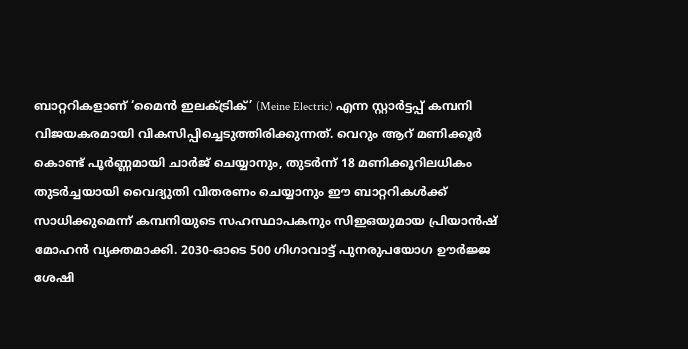ബാറ്ററികളാണ് ‘മൈൻ ഇലക്ട്രിക്’ (Meine Electric) എന്ന സ്റ്റാർട്ടപ്പ് കമ്പനി വിജയകരമായി വികസിപ്പിച്ചെടുത്തിരിക്കുന്നത്. വെറും ആറ് മണിക്കൂർ കൊണ്ട് പൂർണ്ണമായി ചാർജ് ചെയ്യാനും, തുടർന്ന് 18 മണിക്കൂറിലധികം തുടർച്ചയായി വൈദ്യുതി വിതരണം ചെയ്യാനും ഈ ബാറ്ററികൾക്ക് സാധിക്കുമെന്ന് കമ്പനിയുടെ സഹസ്ഥാപകനും സിഇഒയുമായ പ്രിയാൻഷ് മോഹൻ വ്യക്തമാക്കി. 2030-ഓടെ 500 ഗിഗാവാട്ട് പുനരുപയോഗ ഊർജ്ജ ശേഷി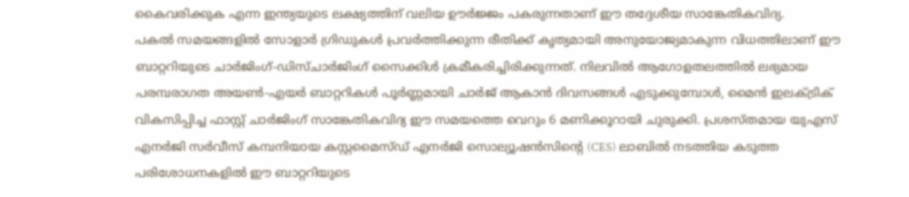കൈവരിക്കുക എന്ന ഇന്ത്യയുടെ ലക്ഷ്യത്തിന് വലിയ ഊർജ്ജം പകരുന്നതാണ് ഈ തദ്ദേശീയ സാങ്കേതികവിദ്യ.
പകൽ സമയങ്ങളിൽ സോളാർ ഗ്രിഡുകൾ പ്രവർത്തിക്കുന്ന രീതിക്ക് കൃത്യമായി അനുയോജ്യമാകുന്ന വിധത്തിലാണ് ഈ ബാറ്ററിയുടെ ചാർജിംഗ്-ഡിസ്ചാർജിംഗ് സൈക്കിൾ ക്രമീകരിച്ചിരിക്കുന്നത്. നിലവിൽ ആഗോളതലത്തിൽ ലഭ്യമായ പരമ്പരാഗത അയൺ-എയർ ബാറ്ററികൾ പൂർണ്ണമായി ചാർജ് ആകാൻ ദിവസങ്ങൾ എടുക്കുമ്പോൾ, മൈൻ ഇലക്ട്രിക് വികസിപ്പിച്ച ഫാസ്റ്റ് ചാർജിംഗ് സാങ്കേതികവിദ്യ ഈ സമയത്തെ വെറും 6 മണിക്കൂറായി ചുരുക്കി. പ്രശസ്തമായ യുഎസ് എനർജി സർവീസ് കമ്പനിയായ കസ്റ്റമൈസ്ഡ് എനർജി സൊല്യൂഷൻസിന്റെ (CES) ലാബിൽ നടത്തിയ കടുത്ത പരിശോധനകളിൽ ഈ ബാറ്ററിയുടെ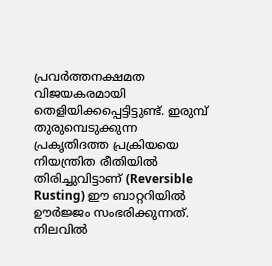പ്രവർത്തനക്ഷമത വിജയകരമായി തെളിയിക്കപ്പെട്ടിട്ടുണ്ട്. ഇരുമ്പ് തുരുമ്പെടുക്കുന്ന പ്രകൃതിദത്ത പ്രക്രിയയെ നിയന്ത്രിത രീതിയിൽ തിരിച്ചുവിട്ടാണ് (Reversible Rusting) ഈ ബാറ്ററിയിൽ ഊർജ്ജം സംഭരിക്കുന്നത്.
നിലവിൽ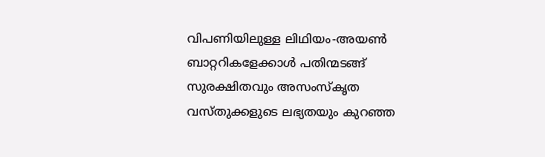വിപണിയിലുള്ള ലിഥിയം-അയൺ ബാറ്ററികളേക്കാൾ പതിന്മടങ്ങ് സുരക്ഷിതവും അസംസ്കൃത വസ്തുക്കളുടെ ലഭ്യതയും കുറഞ്ഞ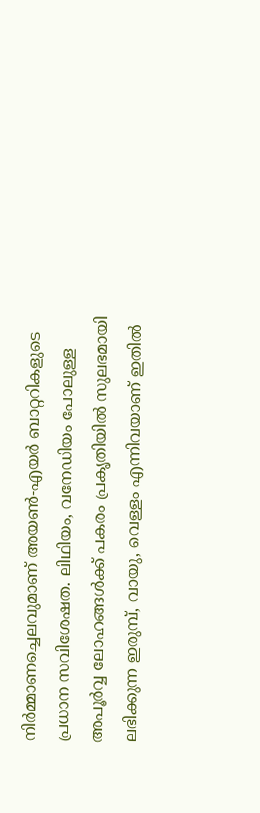നിർമ്മാണച്ചെലവുമാണ് അയൺ-എയർ ബാറ്ററികളുടെ പ്രധാന സവിശേഷത. ലിഥിയം, വനേഡിയം പോലുള്ള അപൂർവ്വ ലോഹങ്ങൾക്ക് പകരം പ്രകൃതിയിൽ സുലഭമായി ലഭിക്കുന്ന ഇരുമ്പ്, വായു, വെള്ളം എന്നിവയാണ് ഇതിൽ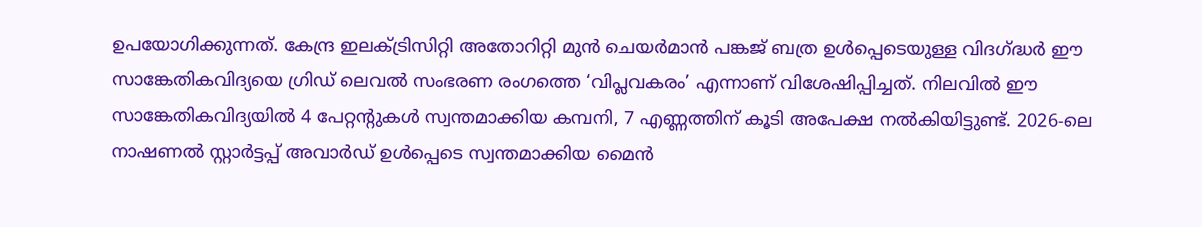ഉപയോഗിക്കുന്നത്. കേന്ദ്ര ഇലക്ട്രിസിറ്റി അതോറിറ്റി മുൻ ചെയർമാൻ പങ്കജ് ബത്ര ഉൾപ്പെടെയുള്ള വിദഗ്ദ്ധർ ഈ സാങ്കേതികവിദ്യയെ ഗ്രിഡ് ലെവൽ സംഭരണ രംഗത്തെ ‘വിപ്ലവകരം’ എന്നാണ് വിശേഷിപ്പിച്ചത്. നിലവിൽ ഈ സാങ്കേതികവിദ്യയിൽ 4 പേറ്റന്റുകൾ സ്വന്തമാക്കിയ കമ്പനി, 7 എണ്ണത്തിന് കൂടി അപേക്ഷ നൽകിയിട്ടുണ്ട്. 2026-ലെ നാഷണൽ സ്റ്റാർട്ടപ്പ് അവാർഡ് ഉൾപ്പെടെ സ്വന്തമാക്കിയ മൈൻ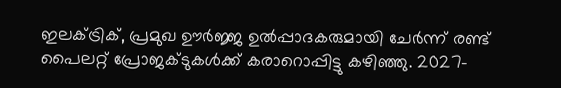ഇലക്ട്രിക്, പ്രമുഖ ഊർജ്ജ ഉൽപ്പാദകരുമായി ചേർന്ന് രണ്ട് പൈലറ്റ് പ്രോജക്ടുകൾക്ക് കരാറൊപ്പിട്ടു കഴിഞ്ഞു. 2027-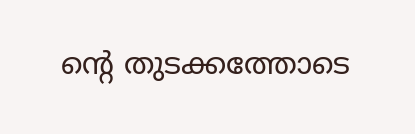ന്റെ തുടക്കത്തോടെ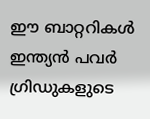ഈ ബാറ്ററികൾ ഇന്ത്യൻ പവർ ഗ്രിഡുകളുടെ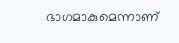ഭാഗമാകുമെന്നാണ്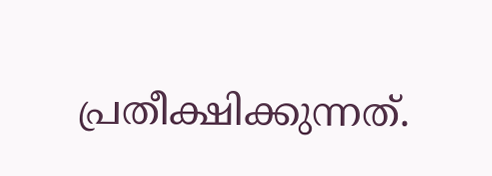പ്രതീക്ഷിക്കുന്നത്.